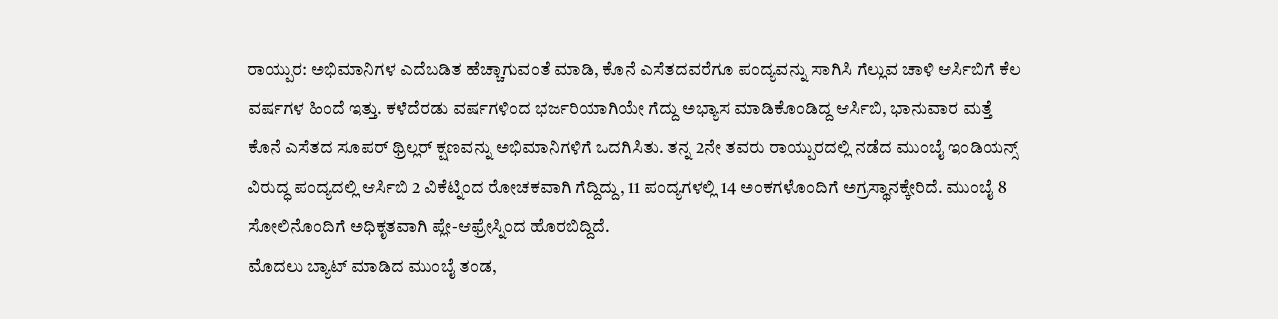ರಾಯ್ಪುರ: ಅಭಿಮಾನಿಗಳ ಎದೆಬಡಿತ ಹೆಚ್ಚಾಗುವಂತೆ ಮಾಡಿ, ಕೊನೆ ಎಸೆತದವರೆಗೂ ಪಂದ್ಯವನ್ನು ಸಾಗಿಸಿ ಗೆಲ್ಲುವ ಚಾಳಿ ಆರ್ಸಿಬಿಗೆ ಕೆಲ ವರ್ಷಗಳ ಹಿಂದೆ ಇತ್ತು. ಕಳೆದೆರಡು ವರ್ಷಗಳಿಂದ ಭರ್ಜರಿಯಾಗಿಯೇ ಗೆದ್ದು ಅಭ್ಯಾಸ ಮಾಡಿಕೊಂಡಿದ್ದ ಆರ್ಸಿಬಿ, ಭಾನುವಾರ ಮತ್ತೆ ಕೊನೆ ಎಸೆತದ ಸೂಪರ್ ಥ್ರಿಲ್ಲರ್ ಕ್ಷಣವನ್ನು ಅಭಿಮಾನಿಗಳಿಗೆ ಒದಗಿಸಿತು. ತನ್ನ 2ನೇ ತವರು ರಾಯ್ಪುರದಲ್ಲಿ ನಡೆದ ಮುಂಬೈ ಇಂಡಿಯನ್ಸ್ ವಿರುದ್ಧ ಪಂದ್ಯದಲ್ಲಿ ಆರ್ಸಿಬಿ 2 ವಿಕೆಟ್ನಿಂದ ರೋಚಕವಾಗಿ ಗೆದ್ದಿದ್ದು, 11 ಪಂದ್ಯಗಳಲ್ಲಿ 14 ಅಂಕಗಳೊಂದಿಗೆ ಅಗ್ರಸ್ಥಾನಕ್ಕೇರಿದೆ. ಮುಂಬೈ 8 ಸೋಲಿನೊಂದಿಗೆ ಅಧಿಕೃತವಾಗಿ ಪ್ಲೇ-ಆಫ್ರೇಸ್ನಿಂದ ಹೊರಬಿದ್ದಿದೆ.
ಮೊದಲು ಬ್ಯಾಟ್ ಮಾಡಿದ ಮುಂಬೈ ತಂಡ,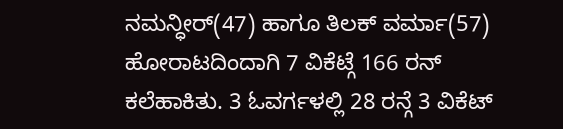ನಮನ್ಧೀರ್(47) ಹಾಗೂ ತಿಲಕ್ ವರ್ಮಾ(57) ಹೋರಾಟದಿಂದಾಗಿ 7 ವಿಕೆಟ್ಗೆ 166 ರನ್ ಕಲೆಹಾಕಿತು. 3 ಓವರ್ಗಳಲ್ಲಿ 28 ರನ್ಗೆ 3 ವಿಕೆಟ್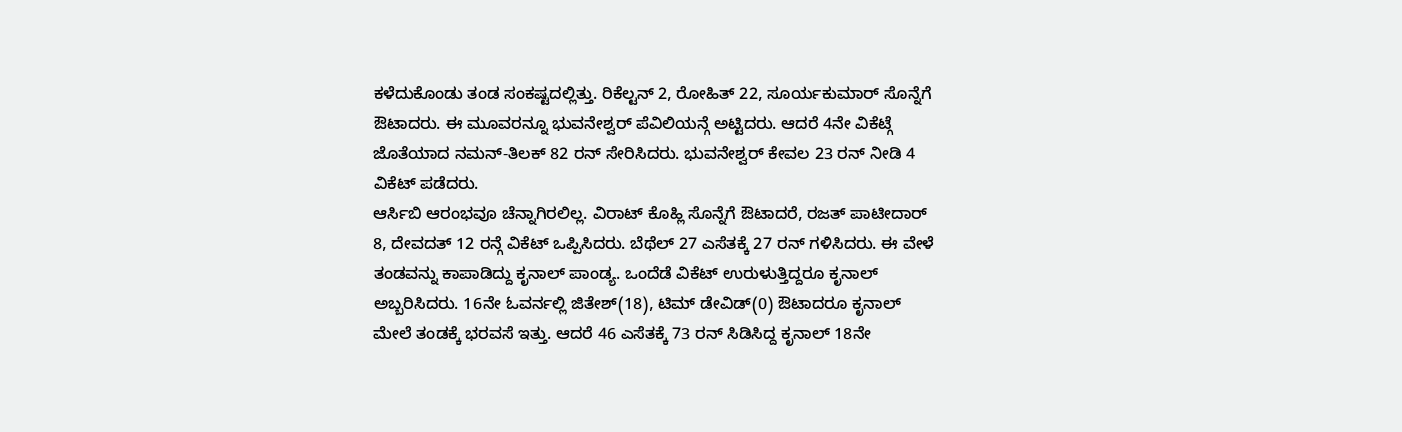ಕಳೆದುಕೊಂಡು ತಂಡ ಸಂಕಷ್ಟದಲ್ಲಿತ್ತು. ರಿಕೆಲ್ಟನ್ 2, ರೋಹಿತ್ 22, ಸೂರ್ಯಕುಮಾರ್ ಸೊನ್ನೆಗೆ ಔಟಾದರು. ಈ ಮೂವರನ್ನೂ ಭುವನೇಶ್ವರ್ ಪೆವಿಲಿಯನ್ಗೆ ಅಟ್ಟಿದರು. ಆದರೆ 4ನೇ ವಿಕೆಟ್ಗೆ ಜೊತೆಯಾದ ನಮನ್-ತಿಲಕ್ 82 ರನ್ ಸೇರಿಸಿದರು. ಭುವನೇಶ್ವರ್ ಕೇವಲ 23 ರನ್ ನೀಡಿ 4 ವಿಕೆಟ್ ಪಡೆದರು.
ಆರ್ಸಿಬಿ ಆರಂಭವೂ ಚೆನ್ನಾಗಿರಲಿಲ್ಲ. ವಿರಾಟ್ ಕೊಹ್ಲಿ ಸೊನ್ನೆಗೆ ಔಟಾದರೆ, ರಜತ್ ಪಾಟೀದಾರ್ 8, ದೇವದತ್ 12 ರನ್ಗೆ ವಿಕೆಟ್ ಒಪ್ಪಿಸಿದರು. ಬೆಥೆಲ್ 27 ಎಸೆತಕ್ಕೆ 27 ರನ್ ಗಳಿಸಿದರು. ಈ ವೇಳೆ ತಂಡವನ್ನು ಕಾಪಾಡಿದ್ದು ಕೃನಾಲ್ ಪಾಂಡ್ಯ. ಒಂದೆಡೆ ವಿಕೆಟ್ ಉರುಳುತ್ತಿದ್ದರೂ ಕೃನಾಲ್ ಅಬ್ಬರಿಸಿದರು. 16ನೇ ಓವರ್ನಲ್ಲಿ ಜಿತೇಶ್(18), ಟಿಮ್ ಡೇವಿಡ್(0) ಔಟಾದರೂ ಕೃನಾಲ್ ಮೇಲೆ ತಂಡಕ್ಕೆ ಭರವಸೆ ಇತ್ತು. ಆದರೆ 46 ಎಸೆತಕ್ಕೆ 73 ರನ್ ಸಿಡಿಸಿದ್ದ ಕೃನಾಲ್ 18ನೇ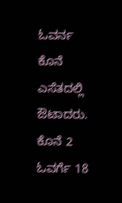ಓವರ್ನ ಕೊನೆ ಎಸೆತದಲ್ಲಿ ಔಟಾದರು. ಕೊನೆ 2 ಓವರ್ಗೆ 18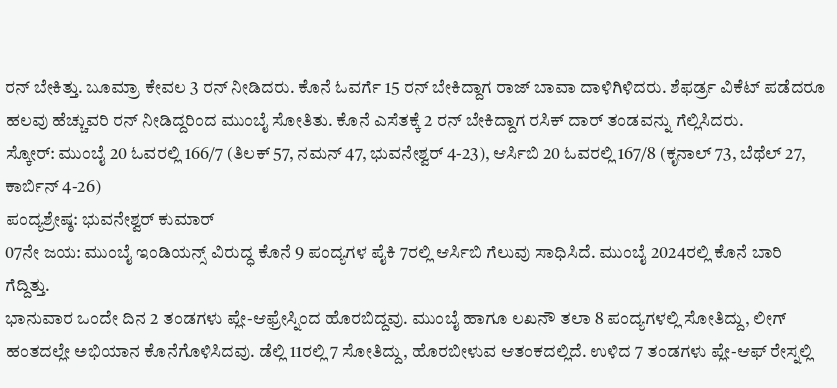ರನ್ ಬೇಕಿತ್ತು. ಬೂಮ್ರಾ ಕೇವಲ 3 ರನ್ ನೀಡಿದರು. ಕೊನೆ ಓವರ್ಗೆ 15 ರನ್ ಬೇಕಿದ್ದಾಗ ರಾಜ್ ಬಾವಾ ದಾಳಿಗಿಳಿದರು. ಶೆಫರ್ಡ್ರ ವಿಕೆಟ್ ಪಡೆದರೂ ಹಲವು ಹೆಚ್ಚುವರಿ ರನ್ ನೀಡಿದ್ದರಿಂದ ಮುಂಬೈ ಸೋತಿತು. ಕೊನೆ ಎಸೆತಕ್ಕೆ 2 ರನ್ ಬೇಕಿದ್ದಾಗ ರಸಿಕ್ ದಾರ್ ತಂಡವನ್ನು ಗೆಲ್ಲಿಸಿದರು.
ಸ್ಕೋರ್: ಮುಂಬೈ 20 ಓವರಲ್ಲಿ 166/7 (ತಿಲಕ್ 57, ನಮನ್ 47, ಭುವನೇಶ್ವರ್ 4-23), ಆರ್ಸಿಬಿ 20 ಓವರಲ್ಲಿ 167/8 (ಕೃನಾಲ್ 73, ಬೆಥೆಲ್ 27, ಕಾರ್ಬಿನ್ 4-26)
ಪಂದ್ಯಶ್ರೇಷ್ಠ: ಭುವನೇಶ್ವರ್ ಕುಮಾರ್
07ನೇ ಜಯ: ಮುಂಬೈ ಇಂಡಿಯನ್ಸ್ ವಿರುದ್ಧ ಕೊನೆ 9 ಪಂದ್ಯಗಳ ಪೈಕಿ 7ರಲ್ಲಿ ಆರ್ಸಿಬಿ ಗೆಲುವು ಸಾಧಿಸಿದೆ. ಮುಂಬೈ 2024ರಲ್ಲಿ ಕೊನೆ ಬಾರಿ ಗೆದ್ದಿತ್ತು.
ಭಾನುವಾರ ಒಂದೇ ದಿನ 2 ತಂಡಗಳು ಪ್ಲೇ-ಆಫ್ರೇಸ್ನಿಂದ ಹೊರಬಿದ್ದವು. ಮುಂಬೈ ಹಾಗೂ ಲಖನೌ ತಲಾ 8 ಪಂದ್ಯಗಳಲ್ಲಿ ಸೋತಿದ್ದು, ಲೀಗ್ ಹಂತದಲ್ಲೇ ಅಭಿಯಾನ ಕೊನೆಗೊಳಿಸಿದವು. ಡೆಲ್ಲಿ 11ರಲ್ಲಿ 7 ಸೋತಿದ್ದು, ಹೊರಬೀಳುವ ಆತಂಕದಲ್ಲಿದೆ. ಉಳಿದ 7 ತಂಡಗಳು ಪ್ಲೇ-ಆಫ್ ರೇಸ್ನಲ್ಲಿ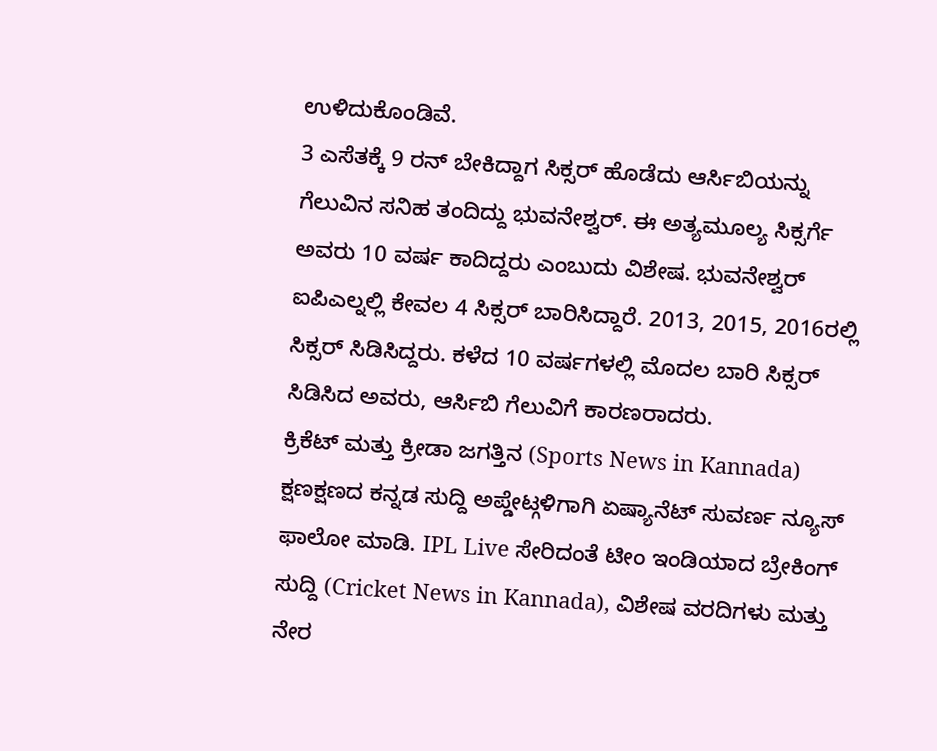ಉಳಿದುಕೊಂಡಿವೆ.
3 ಎಸೆತಕ್ಕೆ 9 ರನ್ ಬೇಕಿದ್ದಾಗ ಸಿಕ್ಸರ್ ಹೊಡೆದು ಆರ್ಸಿಬಿಯನ್ನು ಗೆಲುವಿನ ಸನಿಹ ತಂದಿದ್ದು ಭುವನೇಶ್ವರ್. ಈ ಅತ್ಯಮೂಲ್ಯ ಸಿಕ್ಸರ್ಗೆ ಅವರು 10 ವರ್ಷ ಕಾದಿದ್ದರು ಎಂಬುದು ವಿಶೇಷ. ಭುವನೇಶ್ವರ್ ಐಪಿಎಲ್ನಲ್ಲಿ ಕೇವಲ 4 ಸಿಕ್ಸರ್ ಬಾರಿಸಿದ್ದಾರೆ. 2013, 2015, 2016ರಲ್ಲಿ ಸಿಕ್ಸರ್ ಸಿಡಿಸಿದ್ದರು. ಕಳೆದ 10 ವರ್ಷಗಳಲ್ಲಿ ಮೊದಲ ಬಾರಿ ಸಿಕ್ಸರ್ ಸಿಡಿಸಿದ ಅವರು, ಆರ್ಸಿಬಿ ಗೆಲುವಿಗೆ ಕಾರಣರಾದರು.
ಕ್ರಿಕೆಟ್ ಮತ್ತು ಕ್ರೀಡಾ ಜಗತ್ತಿನ (Sports News in Kannada) ಕ್ಷಣಕ್ಷಣದ ಕನ್ನಡ ಸುದ್ದಿ ಅಪ್ಡೇಟ್ಗಳಿಗಾಗಿ ಏಷ್ಯಾನೆಟ್ ಸುವರ್ಣ ನ್ಯೂಸ್ ಫಾಲೋ ಮಾಡಿ. IPL Live ಸೇರಿದಂತೆ ಟೀಂ ಇಂಡಿಯಾದ ಬ್ರೇಕಿಂಗ್ ಸುದ್ದಿ (Cricket News in Kannada), ವಿಶೇಷ ವರದಿಗಳು ಮತ್ತು ನೇರ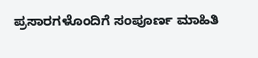ಪ್ರಸಾರಗಳೊಂದಿಗೆ ಸಂಪೂರ್ಣ ಮಾಹಿತಿ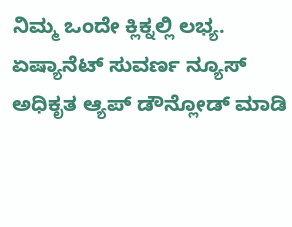ನಿಮ್ಮ ಒಂದೇ ಕ್ಲಿಕ್ನಲ್ಲಿ ಲಭ್ಯ. ಏಷ್ಯಾನೆಟ್ ಸುವರ್ಣ ನ್ಯೂಸ್ ಅಧಿಕೃತ ಆ್ಯಪ್ ಡೌನ್ಲೋಡ್ ಮಾಡಿ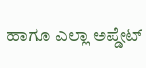ಹಾಗೂ ಎಲ್ಲಾ ಅಪ್ಡೇಟ್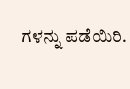ಗಳನ್ನು ಪಡೆಯಿರಿ.